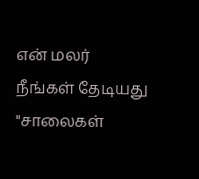என் மலர்
நீங்கள் தேடியது "சாலைகள்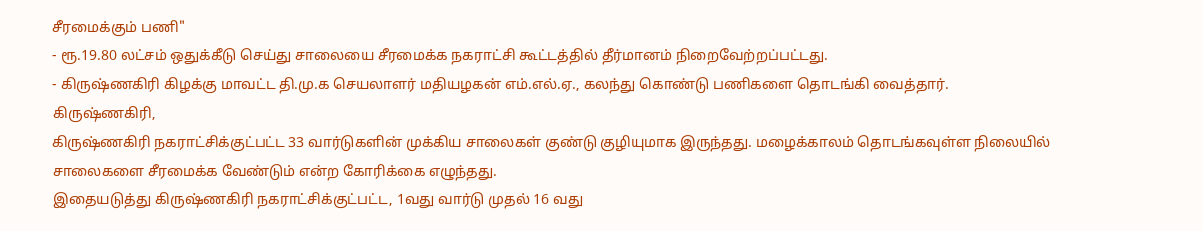சீரமைக்கும் பணி"
- ரூ.19.80 லட்சம் ஒதுக்கீடு செய்து சாலையை சீரமைக்க நகராட்சி கூட்டத்தில் தீர்மானம் நிறைவேற்றப்பட்டது.
- கிருஷ்ணகிரி கிழக்கு மாவட்ட தி.மு.க செயலாளர் மதியழகன் எம்.எல்.ஏ., கலந்து கொண்டு பணிகளை தொடங்கி வைத்தார்.
கிருஷ்ணகிரி,
கிருஷ்ணகிரி நகராட்சிக்குட்பட்ட 33 வார்டுகளின் முக்கிய சாலைகள் குண்டு குழியுமாக இருந்தது. மழைக்காலம் தொடங்கவுள்ள நிலையில் சாலைகளை சீரமைக்க வேண்டும் என்ற கோரிக்கை எழுந்தது.
இதையடுத்து கிருஷ்ணகிரி நகராட்சிக்குட்பட்ட, 1வது வார்டு முதல் 16 வது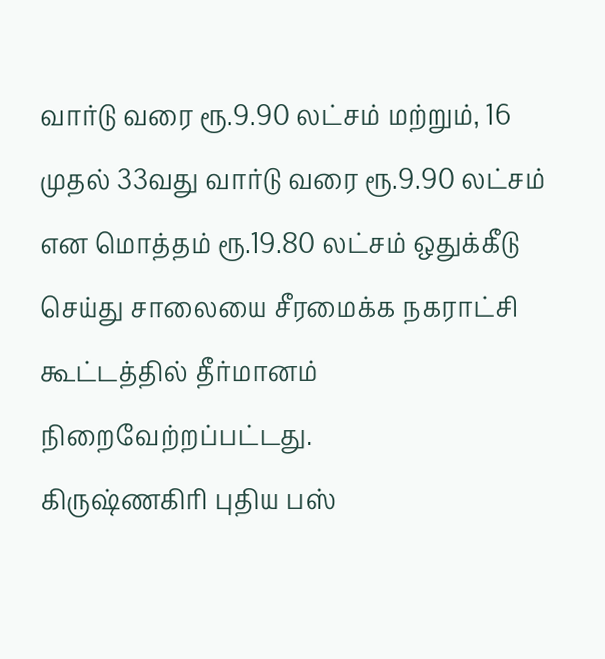வார்டு வரை ரூ.9.90 லட்சம் மற்றும், 16 முதல் 33வது வார்டு வரை ரூ.9.90 லட்சம் என மொத்தம் ரூ.19.80 லட்சம் ஒதுக்கீடு செய்து சாலையை சீரமைக்க நகராட்சி கூட்டத்தில் தீர்மானம் நிறைவேற்றப்பட்டது.
கிருஷ்ணகிரி புதிய பஸ்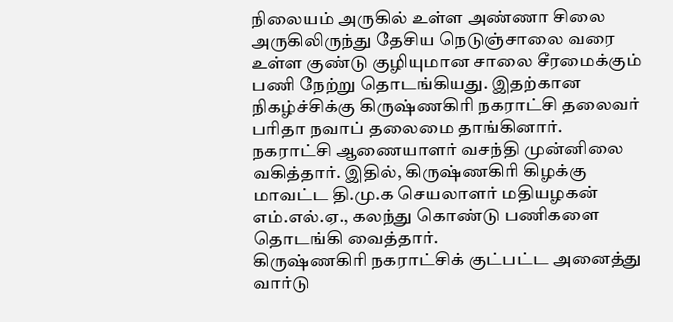நிலையம் அருகில் உள்ள அண்ணா சிலை அருகிலிருந்து தேசிய நெடுஞ்சாலை வரை உள்ள குண்டு குழியுமான சாலை சீரமைக்கும் பணி நேற்று தொடங்கியது. இதற்கான நிகழ்ச்சிக்கு கிருஷ்ணகிரி நகராட்சி தலைவர் பரிதா நவாப் தலைமை தாங்கினார்.
நகராட்சி ஆணையாளர் வசந்தி முன்னிலை வகித்தார். இதில், கிருஷ்ணகிரி கிழக்கு மாவட்ட தி.மு.க செயலாளர் மதியழகன் எம்.எல்.ஏ., கலந்து கொண்டு பணிகளை தொடங்கி வைத்தார்.
கிருஷ்ணகிரி நகராட்சிக் குட்பட்ட அனைத்து வார்டு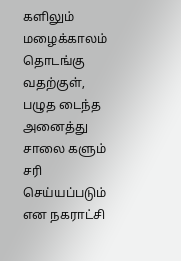களிலும் மழைக்காலம் தொடங்கு வதற்குள், பழுத டைந்த அனைத்து சாலை களும் சரி செய்யப்படும் என நகராட்சி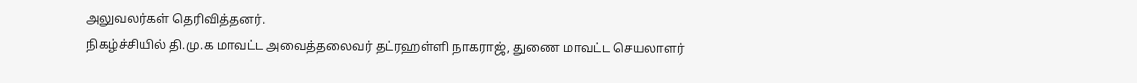அலுவலர்கள் தெரிவித்தனர்.
நிகழ்ச்சியில் தி.மு.க மாவட்ட அவைத்தலைவர் தட்ரஹள்ளி நாகராஜ், துணை மாவட்ட செயலாளர்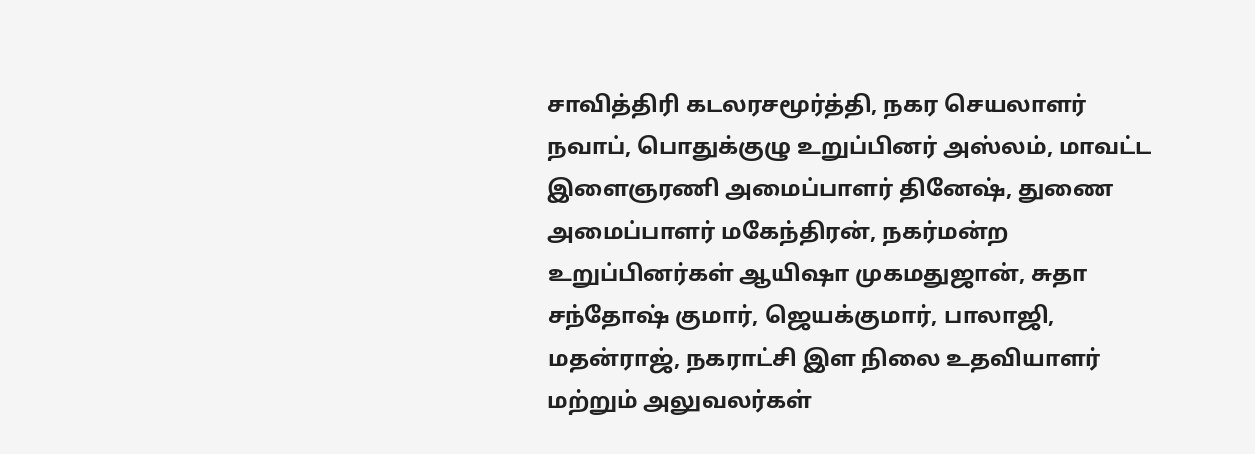சாவித்திரி கடலரசமூர்த்தி, நகர செயலாளர் நவாப், பொதுக்குழு உறுப்பினர் அஸ்லம், மாவட்ட இளைஞரணி அமைப்பாளர் தினேஷ், துணை அமைப்பாளர் மகேந்திரன், நகர்மன்ற உறுப்பினர்கள் ஆயிஷா முகமதுஜான், சுதா சந்தோஷ் குமார், ஜெயக்குமார், பாலாஜி, மதன்ராஜ், நகராட்சி இள நிலை உதவியாளர் மற்றும் அலுவலர்கள்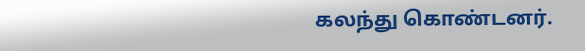கலந்து கொண்டனர்.